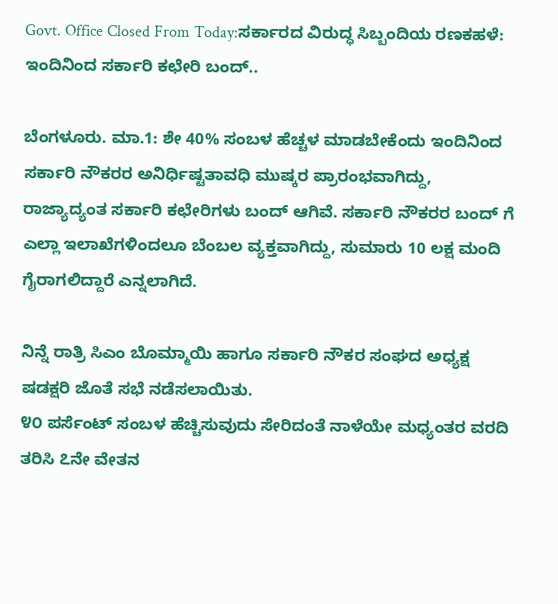Govt. Office Closed From Today:ಸರ್ಕಾರದ ವಿರುದ್ಧ ಸಿಬ್ಬಂದಿಯ ರಣಕಹಳೆ: ಇಂದಿನಿಂದ ಸರ್ಕಾರಿ ಕಛೇರಿ ಬಂದ್..

ಬೆಂಗಳೂರು. ಮಾ.1: ಶೇ 40% ಸಂಬಳ ಹೆಚ್ಚಳ ಮಾಡಬೇಕೆಂದು ಇಂದಿನಿಂದ ಸರ್ಕಾರಿ‌ ನೌಕರರ ಅನಿರ್ಧಿಷ್ಟತಾವಧಿ ಮುಷ್ಕರ ಪ್ರಾರಂಭವಾಗಿದ್ದು, ರಾಜ್ಯಾದ್ಯಂತ ಸರ್ಕಾರಿ ಕಛೇರಿಗಳು ಬಂದ್ ಆಗಿವೆ. ಸರ್ಕಾರಿ ನೌಕರರ ಬಂದ್ ಗೆ ಎಲ್ಲಾ ಇಲಾಖೆಗಳಿಂದಲೂ ಬೆಂಬಲ ವ್ಯಕ್ತವಾಗಿದ್ದು, ಸುಮಾರು 10 ಲಕ್ಷ ಮಂದಿ ಗೈರಾಗಲಿದ್ದಾರೆ ಎನ್ನಲಾಗಿದೆ.

ನಿನ್ನೆ ರಾತ್ರಿ ಸಿಎಂ ಬೊಮ್ಮಾಯಿ ಹಾಗೂ ಸರ್ಕಾರಿ ನೌಕರ ಸಂಘದ ಅಧ್ಯಕ್ಷ ಷಡಕ್ಷರಿ ಜೊತೆ ಸಭೆ ನಡೆಸಲಾಯಿತು.
೪೦ ಪರ್ಸೆಂಟ್ ಸಂಬಳ ಹೆಚ್ಚಿಸುವುದು ಸೇರಿದಂತೆ ನಾಳೆಯೇ ಮಧ್ಯಂತರ ವರದಿ ತರಿಸಿ ೭ನೇ ವೇತನ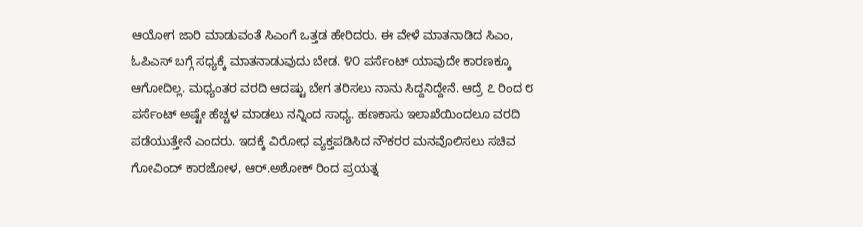ಆಯೋಗ ಜಾರಿ ಮಾಡುವಂತೆ ಸಿಎಂಗೆ ಒತ್ತಡ ಹೇರಿದರು. ಈ ವೇಳೆ ಮಾತನಾಡಿದ ಸಿಎಂ, ಓಪಿಎಸ್ ಬಗ್ಗೆ ಸಧ್ಯಕ್ಕೆ ಮಾತನಾಡುವುದು ಬೇಡ. ೪೦ ಪರ್ಸೆಂಟ್ ಯಾವುದೇ ಕಾರಣಕ್ಕೂ ಆಗೋದಿಲ್ಲ. ಮಧ್ಯಂತರ ವರದಿ ಆದಷ್ಟು ಬೇಗ ತರಿಸಲು ನಾನು ಸಿದ್ದನಿದ್ದೇನೆ. ಆದ್ರೆ ೭ ರಿಂದ ೮ ಪರ್ಸೆಂಟ್ ಅಷ್ಟೇ ಹೆಚ್ಚಳ ಮಾಡಲು ನನ್ನಿಂದ ಸಾಧ್ಯ. ಹಣಕಾಸು ಇಲಾಖೆಯಿಂದಲೂ ವರದಿ ಪಡೆಯುತ್ತೇನೆ ಎಂದರು. ಇದಕ್ಕೆ ವಿರೋಧ ವ್ಯಕ್ತಪಡಿಸಿದ ನೌಕರರ ಮನವೊಲಿಸಲು ಸಚಿವ ಗೋವಿಂದ್ ಕಾರಜೋಳ, ಆರ್.ಅಶೋಕ್ ರಿಂದ ಪ್ರಯತ್ನ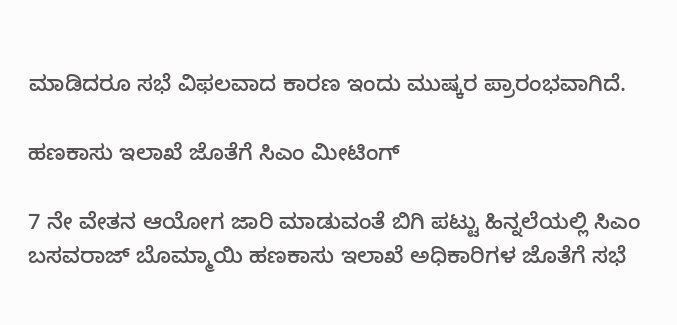ಮಾಡಿದರೂ ಸಭೆ ವಿಫಲವಾದ ಕಾರಣ ಇಂದು ಮುಷ್ಕರ ಪ್ರಾರಂಭವಾಗಿದೆ.

ಹಣಕಾಸು ಇಲಾಖೆ ಜೊತೆಗೆ ಸಿಎಂ ಮೀಟಿಂಗ್

7 ನೇ ವೇತನ ಆಯೋಗ ಜಾರಿ ಮಾಡುವಂತೆ ಬಿಗಿ ಪಟ್ಟು ಹಿನ್ನಲೆಯಲ್ಲಿ ಸಿಎಂ ಬಸವರಾಜ್ ಬೊಮ್ಮಾಯಿ ಹಣಕಾಸು ಇಲಾಖೆ ಅಧಿಕಾರಿಗಳ ಜೊತೆಗೆ ಸಭೆ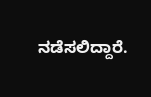ನಡೆಸಲಿದ್ದಾರೆ.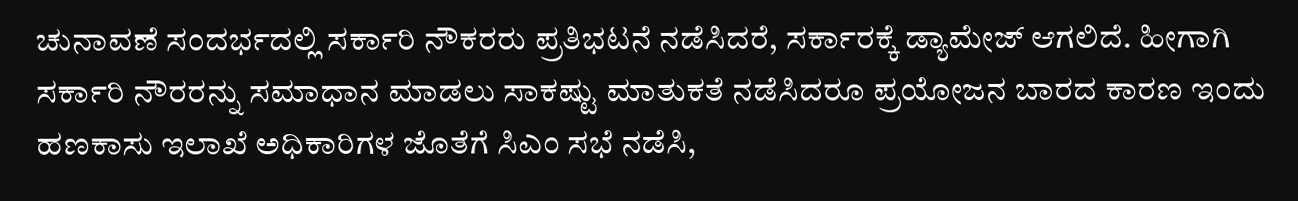ಚುನಾವಣೆ ಸಂದರ್ಭದಲ್ಲಿ ಸರ್ಕಾರಿ ‌ನೌಕರರು ಪ್ರತಿಭಟನೆ ನಡೆಸಿದರೆ, ಸರ್ಕಾರಕ್ಕೆ ಡ್ಯಾಮೇಜ್ ಆಗಲಿದೆ. ಹೀಗಾಗಿ ಸರ್ಕಾರಿ ನೌರರನ್ನು ಸಮಾಧಾನ ಮಾಡಲು ಸಾಕಷ್ಟು ಮಾತುಕತೆ ನಡೆಸಿದರೂ ಪ್ರಯೋಜನ ಬಾರದ ಕಾರಣ ಇಂದು ಹಣಕಾಸು ಇಲಾಖೆ ಅಧಿಕಾರಿಗಳ ಜೊತೆಗೆ ಸಿಎಂ ಸಭೆ ನಡೆಸಿ,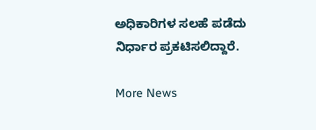ಅಧಿಕಾರಿಗಳ ಸಲಹೆ ಪಡೆದು ನಿರ್ಧಾರ ಪ್ರಕಟಿಸಲಿದ್ದಾರೆ.

More News